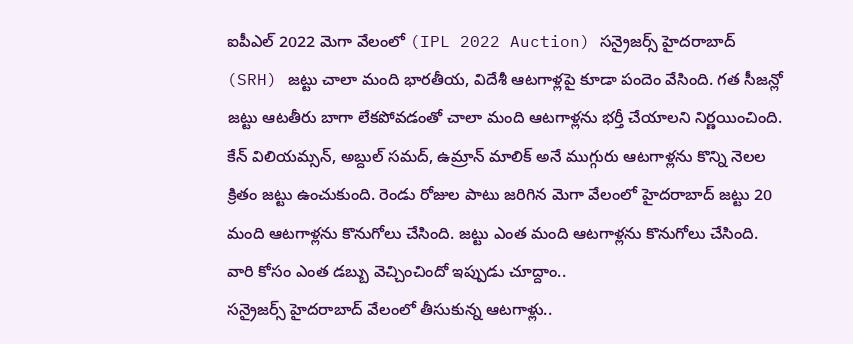ఐపీఎల్ 2022 మెగా వేలంలో (IPL 2022 Auction) సన్రైజర్స్ హైదరాబాద్ (SRH) జట్టు చాలా మంది భారతీయ, విదేశీ ఆటగాళ్లపై కూడా పందెం వేసింది. గత సీజన్లో జట్టు ఆటతీరు బాగా లేకపోవడంతో చాలా మంది ఆటగాళ్లను భర్తీ చేయాలని నిర్ణయించింది. కేన్ విలియమ్సన్, అబ్దుల్ సమద్, ఉమ్రాన్ మాలిక్ అనే ముగ్గురు ఆటగాళ్లను కొన్ని నెలల క్రితం జట్టు ఉంచుకుంది. రెండు రోజుల పాటు జరిగిన మెగా వేలంలో హైదరాబాద్ జట్టు 20 మంది ఆటగాళ్లను కొనుగోలు చేసింది. జట్టు ఎంత మంది ఆటగాళ్లను కొనుగోలు చేసింది. వారి కోసం ఎంత డబ్బు వెచ్చించిందో ఇప్పుడు చూద్దాం..
సన్రైజర్స్ హైదరాబాద్ వేలంలో తీసుకున్న ఆటగాళ్లు..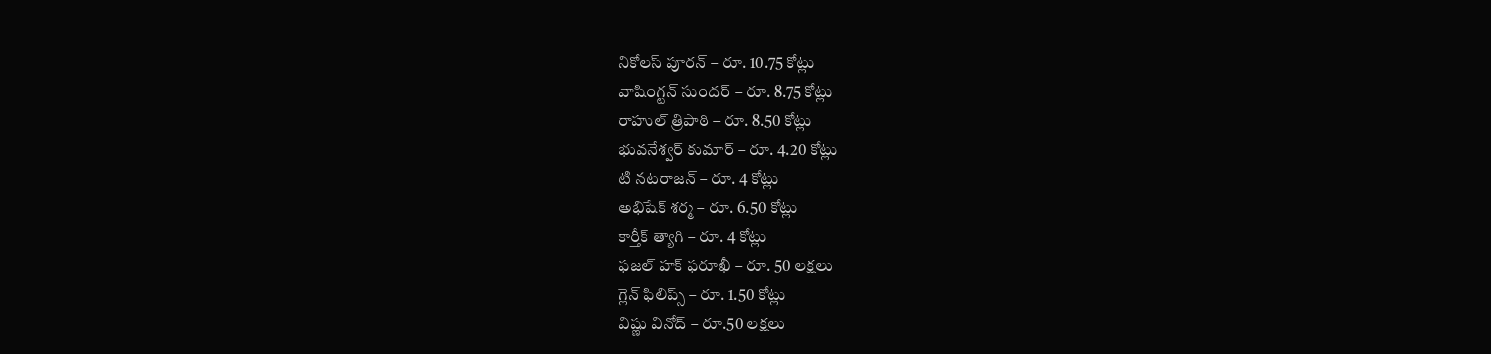నికోలస్ పూరన్ – రూ. 10.75 కోట్లు
వాషింగ్టన్ సుందర్ – రూ. 8.75 కోట్లు
రాహుల్ త్రిపాఠి – రూ. 8.50 కోట్లు
భువనేశ్వర్ కుమార్ – రూ. 4.20 కోట్లు
టి నటరాజన్ – రూ. 4 కోట్లు
అభిషేక్ శర్మ – రూ. 6.50 కోట్లు
కార్తీక్ త్యాగి – రూ. 4 కోట్లు
ఫజల్ హక్ ఫరూఖీ – రూ. 50 లక్షలు
గ్లెన్ ఫిలిప్స్ – రూ. 1.50 కోట్లు
విష్ణు వినోద్ – రూ.50 లక్షలు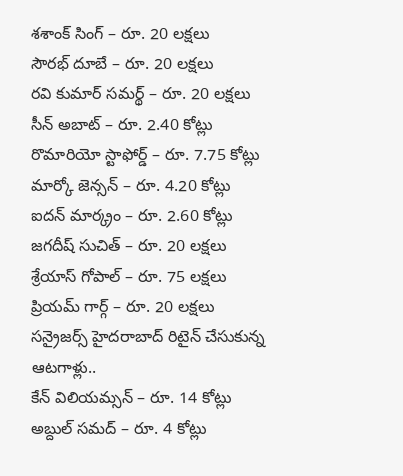శశాంక్ సింగ్ – రూ. 20 లక్షలు
సౌరభ్ దూబే – రూ. 20 లక్షలు
రవి కుమార్ సమర్థ్ – రూ. 20 లక్షలు
సీన్ అబాట్ – రూ. 2.40 కోట్లు
రొమారియో స్టాఫోర్డ్ – రూ. 7.75 కోట్లు
మార్కో జెన్సన్ – రూ. 4.20 కోట్లు
ఐదన్ మార్క్రం – రూ. 2.60 కోట్లు
జగదీష్ సుచిత్ – రూ. 20 లక్షలు
శ్రేయాస్ గోపాల్ – రూ. 75 లక్షలు
ప్రియమ్ గార్గ్ – రూ. 20 లక్షలు
సన్రైజర్స్ హైదరాబాద్ రిటైన్ చేసుకున్న ఆటగాళ్లు..
కేన్ విలియమ్సన్ – రూ. 14 కోట్లు
అబ్దుల్ సమద్ – రూ. 4 కోట్లు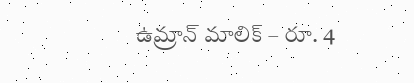ఉమ్రాన్ మాలిక్ – రూ. 4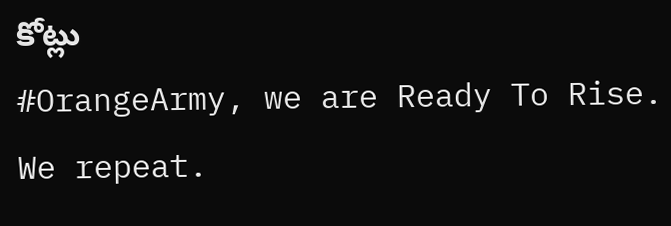కోట్లు
#OrangeArmy, we are Ready To Rise. We repeat.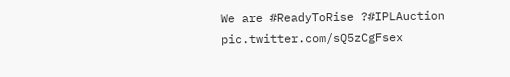We are #ReadyToRise ?#IPLAuction pic.twitter.com/sQ5zCgFsex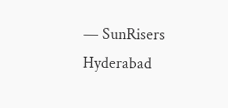— SunRisers Hyderabad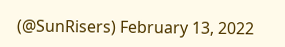(@SunRisers) February 13, 2022